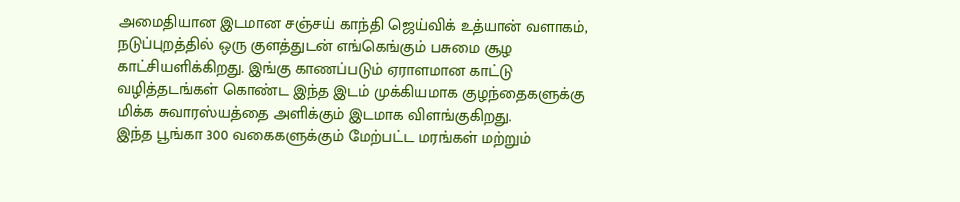அமைதியான இடமான சஞ்சய் காந்தி ஜெய்விக் உத்யான் வளாகம், நடுப்புறத்தில் ஒரு குளத்துடன் எங்கெங்கும் பசுமை சூழ காட்சியளிக்கிறது. இங்கு காணப்படும் ஏராளமான காட்டு வழித்தடங்கள் கொண்ட இந்த இடம் முக்கியமாக குழந்தைகளுக்கு மிக்க சுவாரஸ்யத்தை அளிக்கும் இடமாக விளங்குகிறது.
இந்த பூங்கா 300 வகைகளுக்கும் மேற்பட்ட மரங்கள் மற்றும்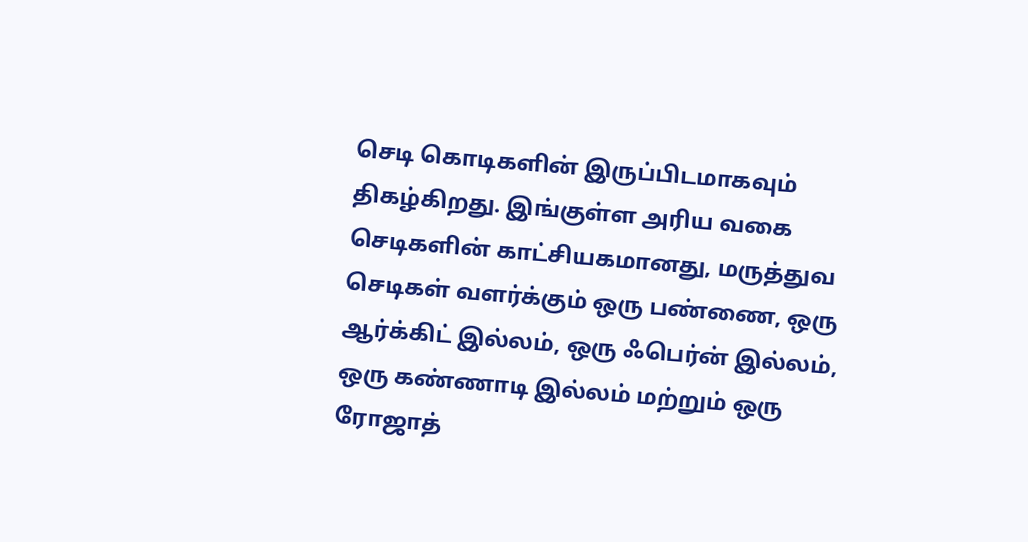செடி கொடிகளின் இருப்பிடமாகவும் திகழ்கிறது. இங்குள்ள அரிய வகை செடிகளின் காட்சியகமானது, மருத்துவ செடிகள் வளர்க்கும் ஒரு பண்ணை, ஒரு ஆர்க்கிட் இல்லம், ஒரு ஃபெர்ன் இல்லம், ஒரு கண்ணாடி இல்லம் மற்றும் ஒரு ரோஜாத்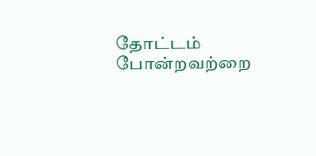தோட்டம் போன்றவற்றை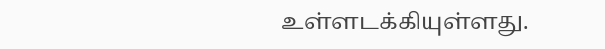உள்ளடக்கியுள்ளது.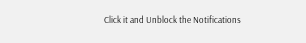Click it and Unblock the Notifications